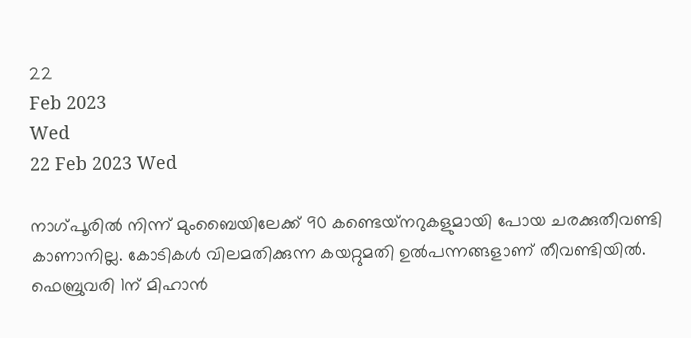22
Feb 2023
Wed
22 Feb 2023 Wed

നാഗ്പൂരില്‍ നിന്ന് മുംബൈയിലേക്ക് 90 കണ്ടെയ്‌നറുകളുമായി പോയ ചരക്കുതീവണ്ടി കാണാനില്ല. കോടികള്‍ വിലമതിക്കുന്ന കയറ്റുമതി ഉല്‍പന്നങ്ങളാണ് തീവണ്ടിയില്‍. ഫെബ്രുവരി 1ന് മിഹാന്‍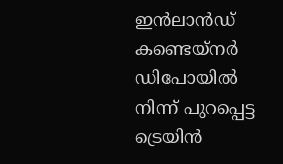ഇന്‍ലാന്‍ഡ് കണ്ടെയ്‌നര്‍ ഡിപോയില്‍ നിന്ന് പുറപ്പെട്ട ട്രെയിന്‍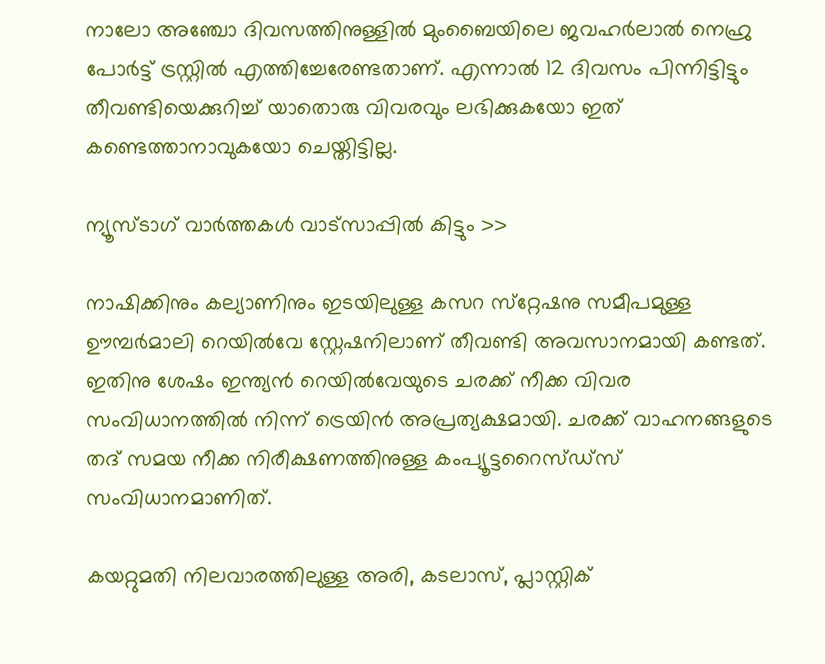നാലോ അഞ്ചോ ദിവസത്തിനുള്ളില്‍ മുംബൈയിലെ ജവഹര്‍ലാല്‍ നെഹ്രു പോര്‍ട്ട് ട്രസ്റ്റില്‍ എത്തിച്ചേരേണ്ടതാണ്. എന്നാല്‍ 12 ദിവസം പിന്നിട്ടിട്ടും തീവണ്ടിയെക്കുറിച്ച് യാതൊരു വിവരവും ലഭിക്കുകയോ ഇത് കണ്ടെത്താനാവുകയോ ചെയ്തിട്ടില്ല.

ന്യൂസ്ടാഗ് വാര്‍ത്തകള്‍ വാട്‌സാപ്പില്‍ കിട്ടും >>

നാഷിക്കിനും കല്യാണിനും ഇടയിലുള്ള കസറ സ്‌റ്റേഷനു സമീപമുള്ള ഊമ്പര്‍മാലി റെയില്‍വേ സ്റ്റേഷനിലാണ് തീവണ്ടി അവസാനമായി കണ്ടത്. ഇതിനു ശേഷം ഇന്ത്യന്‍ റെയില്‍വേയുടെ ചരക്ക് നീക്ക വിവര സംവിധാനത്തില്‍ നിന്ന് ട്രെയിന്‍ അപ്രത്യക്ഷമായി. ചരക്ക് വാഹനങ്ങളുടെ തദ് സമയ നീക്ക നിരീക്ഷണത്തിനുള്ള കംപ്യൂട്ടറൈസ്ഡ്‌സ് സംവിധാനമാണിത്.

കയറ്റുമതി നിലവാരത്തിലുള്ള അരി, കടലാസ്, പ്ലാസ്റ്റിക്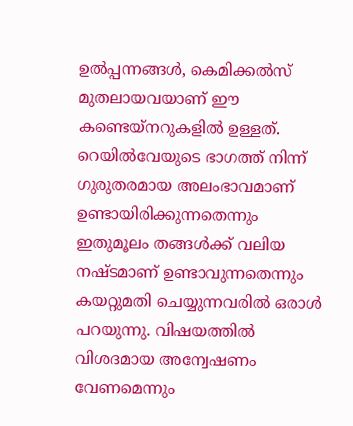ഉല്‍പ്പന്നങ്ങള്‍, കെമിക്കല്‍സ് മുതലായവയാണ് ഈ കണ്ടെയ്‌നറുകളില്‍ ഉള്ളത്. റെയില്‍വേയുടെ ഭാഗത്ത് നിന്ന് ഗുരുതരമായ അലംഭാവമാണ് ഉണ്ടായിരിക്കുന്നതെന്നും ഇതുമൂലം തങ്ങള്‍ക്ക് വലിയ നഷ്ടമാണ് ഉണ്ടാവുന്നതെന്നും കയറ്റുമതി ചെയ്യുന്നവരില്‍ ഒരാള്‍ പറയുന്നു. വിഷയത്തില്‍ വിശദമായ അന്വേഷണം വേണമെന്നും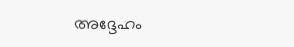അദ്ദേഹം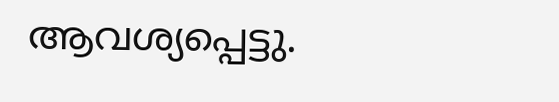ആവശ്യപ്പെട്ടു.